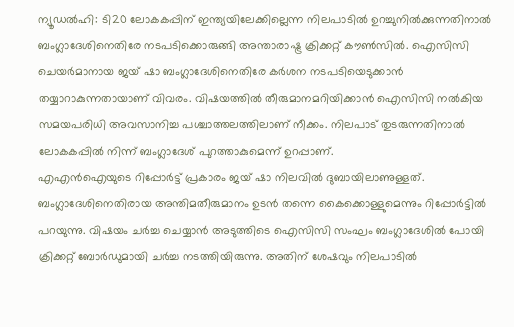ന്യൂഡൽഹി: ടി20 ലോകകപ്പിന് ഇന്ത്യയിലേക്കില്ലെന്ന നിലപാടിൽ ഉറച്ചുനിൽക്കുന്നതിനാൽ ബംഗ്ലാദേശിനെതിരേ നടപടിക്കൊരുങ്ങി അന്താരാഷ്ട്ര ക്രിക്കറ്റ് കൗൺസിൽ. ഐസിസി ചെയർമാനായ ജയ് ഷാ ബംഗ്ലാദേശിനെതിരേ കർശന നടപടിയെടുക്കാൻ തയ്യാറാകുന്നതായാണ് വിവരം. വിഷയത്തിൽ തീരുമാനമറിയിക്കാൻ ഐസിസി നൽകിയ സമയപരിധി അവസാനിച്ച പശ്ചാത്തലത്തിലാണ് നീക്കം. നിലപാട് തുടരുന്നതിനാൽ ലോകകപ്പിൽ നിന്ന് ബംഗ്ലാദേശ് പുറത്താകുമെന്ന് ഉറപ്പാണ്.
എഎൻഐയുടെ റിപ്പോർട്ട് പ്രകാരം ജയ് ഷാ നിലവിൽ ദുബായിലാണുള്ളത്. ബംഗ്ലാദേശിനെതിരായ അന്തിമതീരുമാനം ഉടൻ തന്നെ കൈക്കൊള്ളുമെന്നും റിപ്പോർട്ടിൽ പറയുന്നു. വിഷയം ചർച്ച ചെയ്യാൻ അടുത്തിടെ ഐസിസി സംഘം ബംഗ്ലാദേശിൽ പോയി ക്രിക്കറ്റ് ബോർഡുമായി ചർച്ച നടത്തിയിരുന്നു. അതിന് ശേഷവും നിലപാടിൽ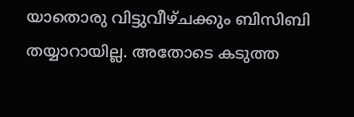യാതൊരു വിട്ടുവീഴ്ചക്കും ബിസിബി തയ്യാറായില്ല. അതോടെ കടുത്ത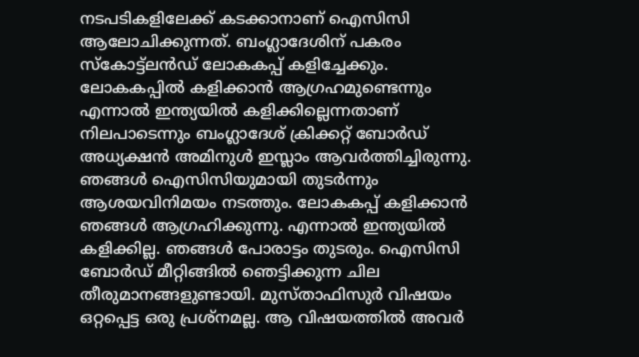നടപടികളിലേക്ക് കടക്കാനാണ് ഐസിസി ആലോചിക്കുന്നത്. ബംഗ്ലാദേശിന് പകരം സ്കോട്ട്ലൻഡ് ലോകകപ്പ് കളിച്ചേക്കും.
ലോകകപ്പിൽ കളിക്കാൻ ആഗ്രഹമുണ്ടെന്നും എന്നാൽ ഇന്ത്യയിൽ കളിക്കില്ലെന്നതാണ് നിലപാടെന്നും ബംഗ്ലാദേശ് ക്രിക്കറ്റ് ബോർഡ് അധ്യക്ഷൻ അമിനുൾ ഇസ്ലാം ആവർത്തിച്ചിരുന്നു. ഞങ്ങൾ ഐസിസിയുമായി തുടർന്നും ആശയവിനിമയം നടത്തും. ലോകകപ്പ് കളിക്കാൻ ഞങ്ങൾ ആഗ്രഹിക്കുന്നു. എന്നാൽ ഇന്ത്യയിൽ കളിക്കില്ല. ഞങ്ങൾ പോരാട്ടം തുടരും. ഐസിസി ബോർഡ് മീറ്റിങ്ങിൽ ഞെട്ടിക്കുന്ന ചില തീരുമാനങ്ങളുണ്ടായി. മുസ്താഫിസുർ വിഷയം ഒറ്റപ്പെട്ട ഒരു പ്രശ്നമല്ല. ആ വിഷയത്തിൽ അവർ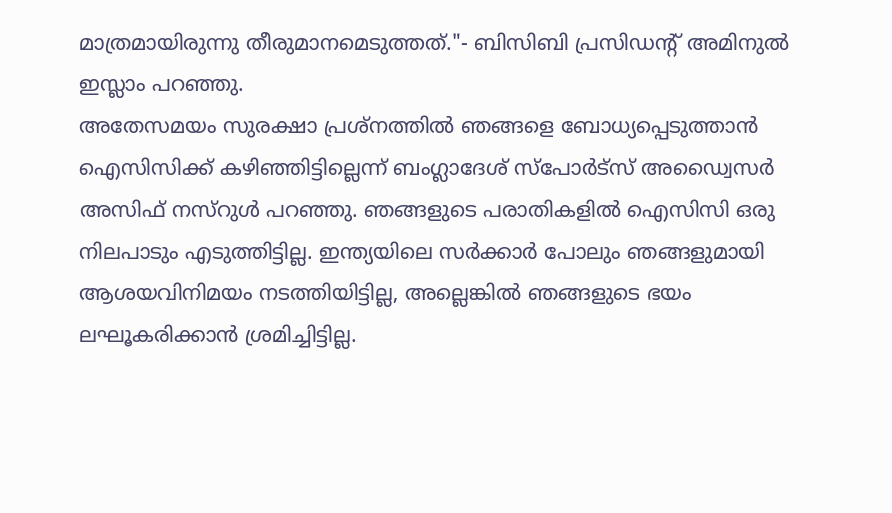മാത്രമായിരുന്നു തീരുമാനമെടുത്തത്."- ബിസിബി പ്രസിഡന്റ് അമിനുൽ ഇസ്ലാം പറഞ്ഞു.
അതേസമയം സുരക്ഷാ പ്രശ്നത്തിൽ ഞങ്ങളെ ബോധ്യപ്പെടുത്താൻ ഐസിസിക്ക് കഴിഞ്ഞിട്ടില്ലെന്ന് ബംഗ്ലാദേശ് സ്പോർട്സ് അഡ്വൈസർ അസിഫ് നസ്റുൾ പറഞ്ഞു. ഞങ്ങളുടെ പരാതികളിൽ ഐസിസി ഒരു നിലപാടും എടുത്തിട്ടില്ല. ഇന്ത്യയിലെ സർക്കാർ പോലും ഞങ്ങളുമായി ആശയവിനിമയം നടത്തിയിട്ടില്ല, അല്ലെങ്കിൽ ഞങ്ങളുടെ ഭയം ലഘൂകരിക്കാൻ ശ്രമിച്ചിട്ടില്ല.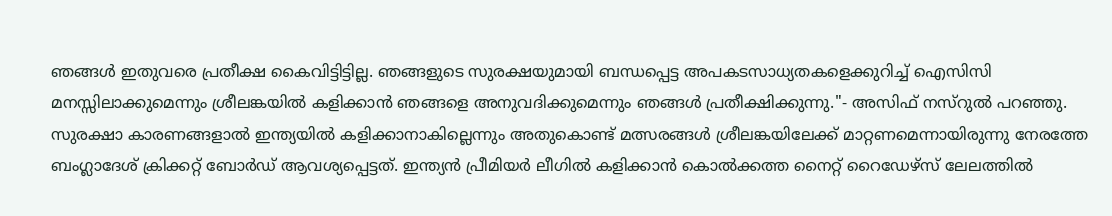ഞങ്ങൾ ഇതുവരെ പ്രതീക്ഷ കൈവിട്ടിട്ടില്ല. ഞങ്ങളുടെ സുരക്ഷയുമായി ബന്ധപ്പെട്ട അപകടസാധ്യതകളെക്കുറിച്ച് ഐസിസി മനസ്സിലാക്കുമെന്നും ശ്രീലങ്കയിൽ കളിക്കാൻ ഞങ്ങളെ അനുവദിക്കുമെന്നും ഞങ്ങൾ പ്രതീക്ഷിക്കുന്നു."- അസിഫ് നസ്റുൽ പറഞ്ഞു.
സുരക്ഷാ കാരണങ്ങളാൽ ഇന്ത്യയിൽ കളിക്കാനാകില്ലെന്നും അതുകൊണ്ട് മത്സരങ്ങൾ ശ്രീലങ്കയിലേക്ക് മാറ്റണമെന്നായിരുന്നു നേരത്തേ ബംഗ്ലാദേശ് ക്രിക്കറ്റ് ബോർഡ് ആവശ്യപ്പെട്ടത്. ഇന്ത്യൻ പ്രീമിയർ ലീഗിൽ കളിക്കാൻ കൊൽക്കത്ത നൈറ്റ് റൈഡേഴ്സ് ലേലത്തിൽ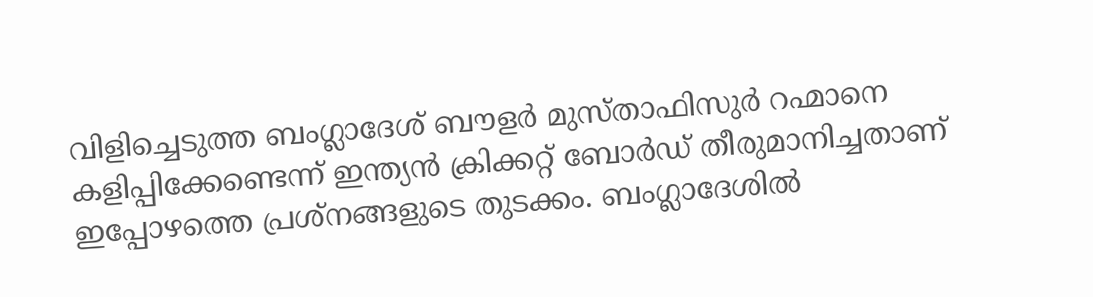വിളിച്ചെടുത്ത ബംഗ്ലാദേശ് ബൗളർ മുസ്താഫിസുർ റഹ്മാനെ കളിപ്പിക്കേണ്ടെന്ന് ഇന്ത്യൻ ക്രിക്കറ്റ് ബോർഡ് തീരുമാനിച്ചതാണ് ഇപ്പോഴത്തെ പ്രശ്നങ്ങളുടെ തുടക്കം. ബംഗ്ലാദേശിൽ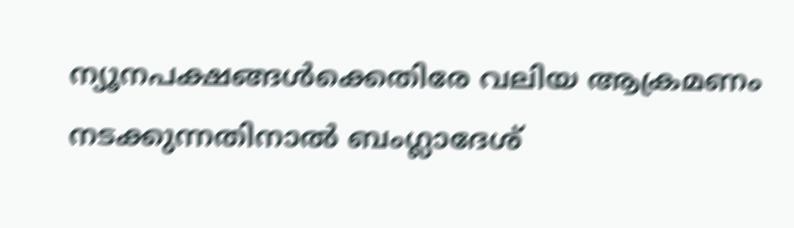ന്യൂനപക്ഷങ്ങൾക്കെതിരേ വലിയ ആക്രമണം നടക്കുന്നതിനാൽ ബംഗ്ലാദേശ്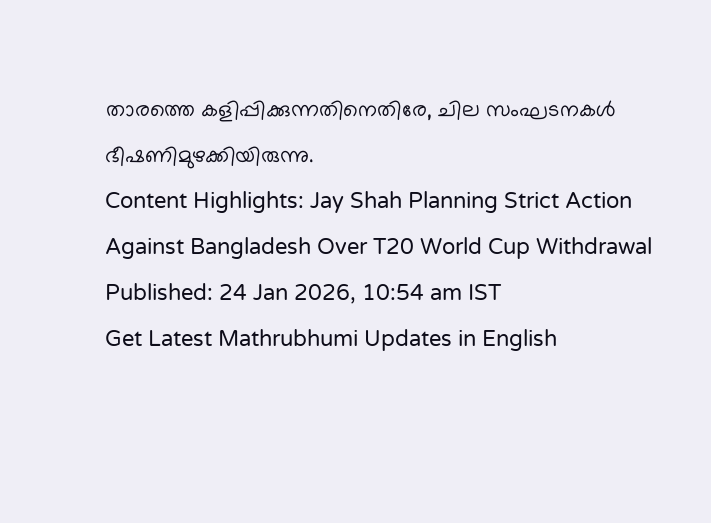താരത്തെ കളിപ്പിക്കുന്നതിനെതിരേ, ചില സംഘടനകൾ ഭീഷണിമുഴക്കിയിരുന്നു.
Content Highlights: Jay Shah Planning Strict Action Against Bangladesh Over T20 World Cup Withdrawal
Published: 24 Jan 2026, 10:54 am IST
Get Latest Mathrubhumi Updates in English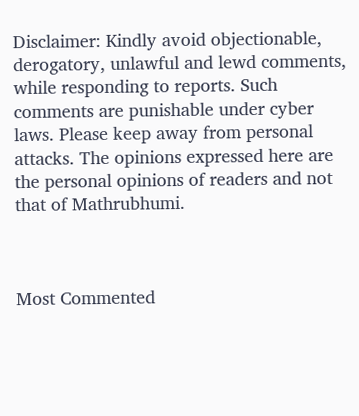Disclaimer: Kindly avoid objectionable, derogatory, unlawful and lewd comments, while responding to reports. Such comments are punishable under cyber laws. Please keep away from personal attacks. The opinions expressed here are the personal opinions of readers and not that of Mathrubhumi.



Most Commented